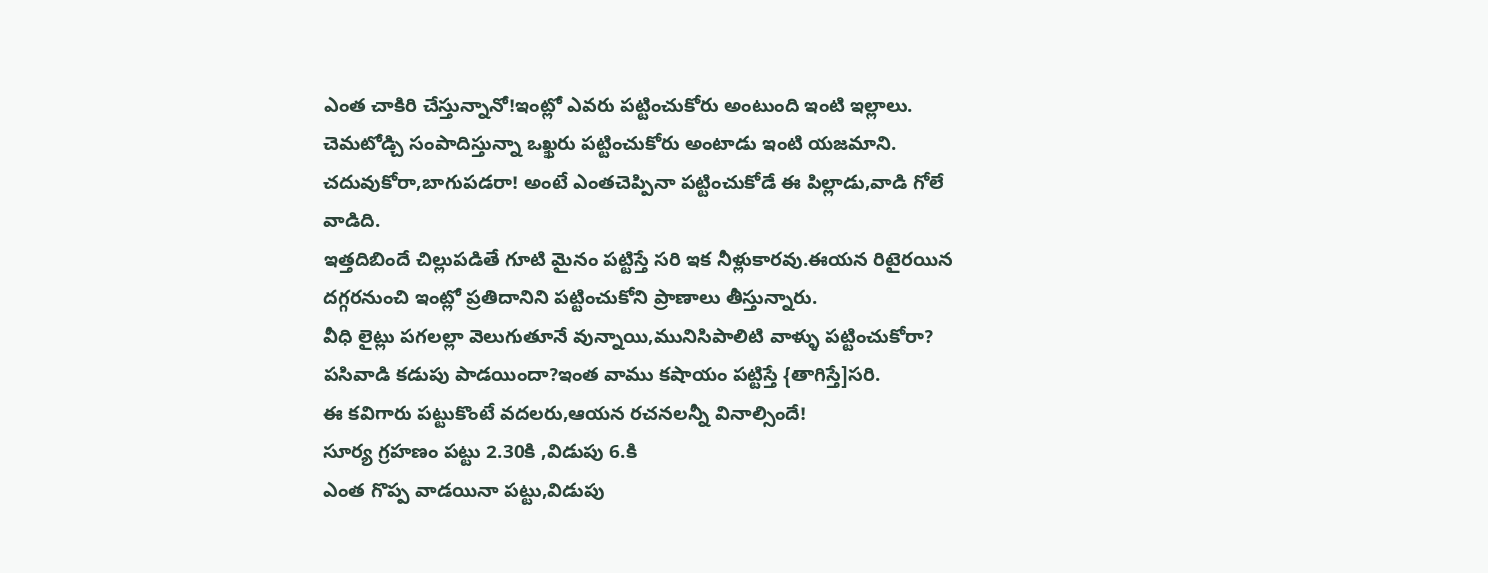ఎంత చాకిరి చేస్తున్నానో!ఇంట్లో ఎవరు పట్టించుకోరు అంటుంది ఇంటి ఇల్లాలు.
చెమటోడ్చి సంపాదిస్తున్నా ఒఖ్ఖరు పట్టించుకోరు అంటాడు ఇంటి యజమాని.
చదువుకోరా,బాగుపడరా! అంటే ఎంతచెప్పినా పట్టించుకోడే ఈ పిల్లాడు,వాడి గోలే వాడిది.
ఇత్తదిబిందే చిల్లుపడితే గూటి మైనం పట్టిస్తే సరి ఇక నీళ్లుకారవు.ఈయన రిటైరయిన దగ్గరనుంచి ఇంట్లో ప్రతిదానిని పట్టించుకోని ప్రాణాలు తీస్తున్నారు.
వీధి లైట్లు పగలల్లా వెలుగుతూనే వున్నాయి,మునిసిపాలిటి వాళ్ళు పట్టించుకోరా?
పసివాడి కడుపు పాడయిందా?ఇంత వాము కషాయం పట్టిస్తే {తాగిస్తే]సరి.
ఈ కవిగారు పట్టుకొంటే వదలరు,ఆయన రచనలన్నీ వినాల్సిందే!
సూర్య గ్రహణం పట్టు 2.30కి ,విడుపు 6.కి
ఎంత గొప్ప వాడయినా పట్టు,విడుపు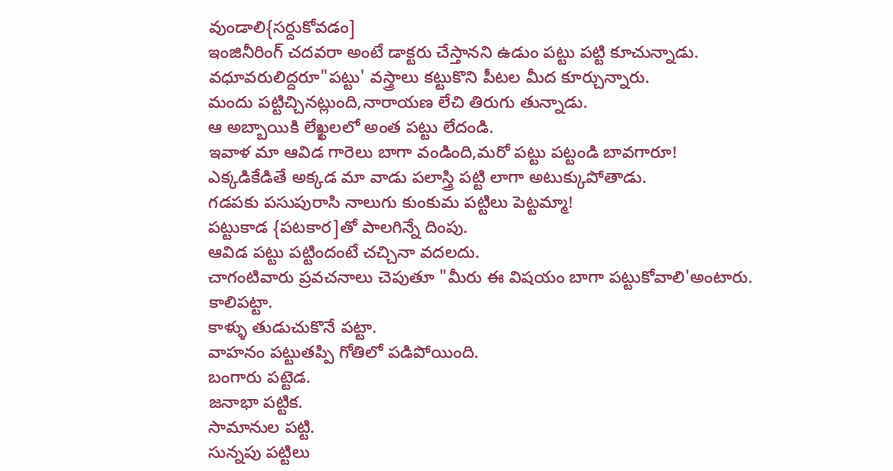వుండాలి{సర్దుకోవడం]
ఇంజినీరింగ్ చదవరా అంటే డాక్టరు చేస్తానని ఉడుం పట్టు పట్టి కూచున్నాడు.
వధూవరులిద్దరూ"పట్టు' వస్త్రాలు కట్టుకొని పీటల మీద కూర్చున్నారు.
మందు పట్టిచ్చినట్లుంది,నారాయణ లేచి తిరుగు తున్నాడు.
ఆ అబ్బాయికి లేఖ్ఖలలో అంత పట్టు లేదండి.
ఇవాళ మా ఆవిడ గారెలు బాగా వండింది,మరో పట్టు పట్టండి బావగారూ!
ఎక్కడికేడితే అక్కడ మా వాడు పలాస్త్రి పట్టి లాగా అటుక్కుపోతాడు.
గడపకు పసుపురాసి నాలుగు కుంకుమ పట్టిలు పెట్టమ్మా!
పట్టుకాడ {పటకార]తో పాలగిన్నే దింపు.
ఆవిడ పట్టు పట్టిందంటే చచ్చినా వదలదు.
చాగంటివారు ప్రవచనాలు చెపుతూ "మీరు ఈ విషయం బాగా పట్టుకోవాలి'అంటారు.
కాలిపట్టా.
కాళ్ళు తుడుచుకొనే పట్టా.
వాహనం పట్టుతప్పి గోతిలో పడిపోయింది.
బంగారు పట్టెడ.
జనాభా పట్టిక.
సామానుల పట్టి.
సున్నపు పట్టిలు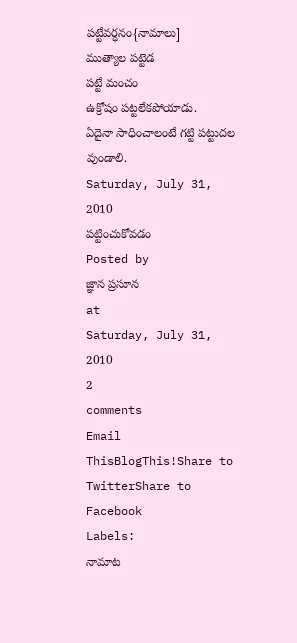పట్టేవర్ధనం{నామాలు]
ముత్యాల పట్టెడ
పట్టే మంచం
ఉక్రోషం పట్టలేకపోయాడు.
ఏదైనా సాధించాలంటే గట్టి పట్టుదల వుండాలి.
Saturday, July 31, 2010
పట్టించుకోవడం
Posted by
జ్ఞాన ప్రసూన
at
Saturday, July 31, 2010
2
comments
Email ThisBlogThis!Share to TwitterShare to Facebook
Labels:
నామాట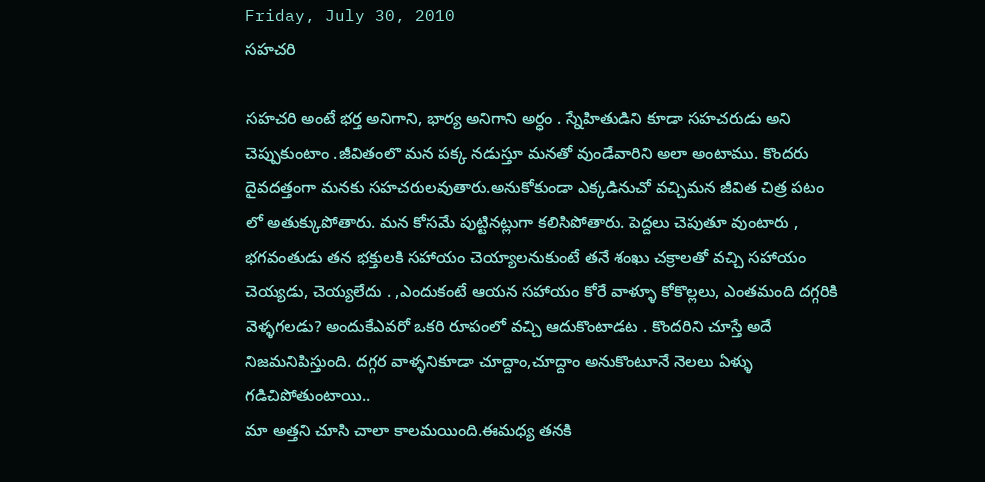Friday, July 30, 2010
సహచరి

సహచరి అంటే భర్త అనిగాని, భార్య అనిగాని అర్ధం . స్నేహితుడిని కూడా సహచరుడు అని చెప్పుకుంటాం .జీవితంలొ మన పక్క నడుస్తూ మనతో వుండేవారిని అలా అంటాము. కొందరు దైవదత్తంగా మనకు సహచరులవుతారు.అనుకోకుండా ఎక్కడినుచో వచ్చిమన జీవిత చిత్ర పటం లో అతుక్కుపోతారు. మన కోసమే పుట్టినట్లుగా కలిసిపోతారు. పెద్దలు చెపుతూ వుంటారు , భగవంతుడు తన భక్తులకి సహాయం చెయ్యాలనుకుంటే తనే శంఖు చక్రాలతో వచ్చి సహాయం చెయ్యడు, చెయ్యలేదు . ,ఎందుకంటే ఆయన సహాయం కోరే వాళ్ళూ కోకొల్లలు, ఎంతమంది దగ్గరికి వెళ్ళగలడు? అందుకేఎవరో ఒకరి రూపంలో వచ్చి ఆదుకొంటాడట . కొందరిని చూస్తే అదే నిజమనిపిస్తుంది. దగ్గర వాళ్ళనికూడా చూద్దాం,చూద్దాం అనుకొంటూనే నెలలు ఏళ్ళు గడిచిపోతుంటాయి..
మా అత్తని చూసి చాలా కాలమయింది.ఈమధ్య తనకి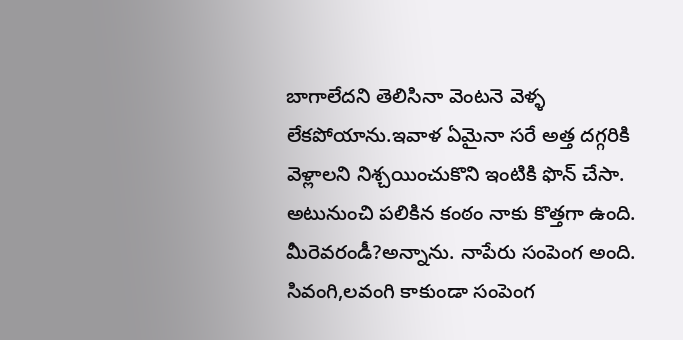బాగాలేదని తెలిసినా వెంటనె వెళ్ళ లేకపోయాను.ఇవాళ ఏమైనా సరే అత్త దగ్గరికి వెళ్లాలని నిశ్చయించుకొని ఇంటికి ఫొన్ చేసా. అటునుంచి పలికిన కంఠం నాకు కొత్తగా ఉంది. మీరెవరండీ?అన్నాను. నాపేరు సంపెంగ అంది. సివంగి,లవంగి కాకుండా సంపెంగ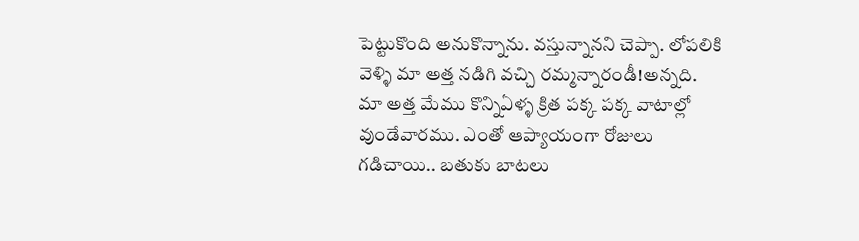పెట్టుకొంది అనుకొన్నాను. వస్తున్నానని చెప్పా. లోపలికి వెళ్ళి మా అత్త నడిగి వచ్చి రమ్మన్నారండీ!అన్నది.
మా అత్త మేము కొన్నిఏళ్ళ క్రిత పక్క పక్క వాటాల్లో వుండేవారము. ఎంతో ఆప్యాయంగా రోజులు గడిచాయి.. బతుకు బాటలు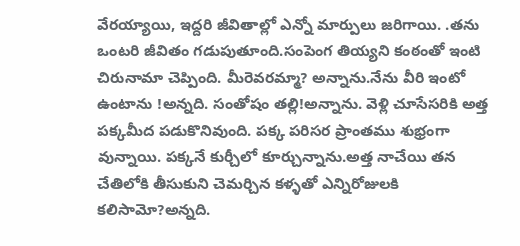వేరయ్యాయి, ఇద్దరి జీవితాల్లో ఎన్నో మార్పులు జరిగాయి. .తను ఒంటరి జీవితం గడుపుతూంది.సంపెంగ తియ్యని కంఠంతో ఇంటి చిరునామా చెప్పింది. మీరెవరమ్మా? అన్నాను.నేను వీరి ఇంటో ఉంటాను !అన్నది. సంతోషం తల్లి!అన్నాను. వెళ్లి చూసేసరికి అత్త పక్కమీద పడుకొనివుంది. పక్క పరిసర ప్రాంతము శుభ్రంగా వున్నాయి. పక్కనే కుర్చీలో కూర్చున్నాను.అత్త నాచేయి తన చేతిలోకి తీసుకుని చెమర్చిన కళ్ళతో ఎన్నిరోజులకి కలిసామో?అన్నది.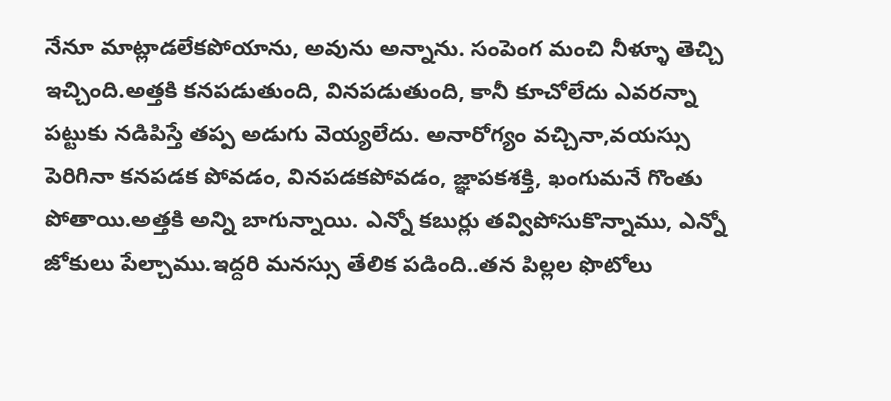నేనూ మాట్లాడలేకపోయాను, అవును అన్నాను. సంపెంగ మంచి నీళ్ళూ తెచ్చి ఇచ్చింది.అత్తకి కనపడుతుంది, వినపడుతుంది, కానీ కూచోలేదు ఎవరన్నా పట్టుకు నడిపిస్తే తప్ప అడుగు వెయ్యలేదు. అనారోగ్యం వచ్చినా,వయస్సు పెరిగినా కనపడక పోవడం, వినపడకపోవడం, జ్ఞాపకశక్తి, ఖంగుమనే గొంతు పోతాయి.అత్తకి అన్ని బాగున్నాయి. ఎన్నో కబుర్లు తవ్విపోసుకొన్నాము, ఎన్నో జోకులు పేల్చాము.ఇద్దరి మనస్సు తేలిక పడింది..తన పిల్లల ఫొటోలు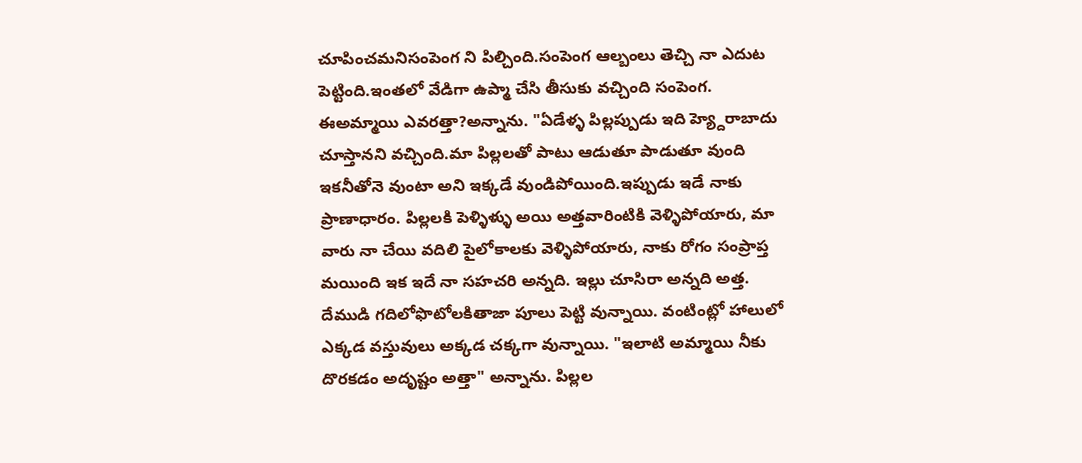చూపించమనిసంపెంగ ని పిల్చింది.సంపెంగ ఆల్బంలు తెచ్చి నా ఎదుట పెట్టింది.ఇంతలో వేడిగా ఉప్మా చేసి తీసుకు వచ్చింది సంపెంగ.
ఈఅమ్మాయి ఎవరత్తా?అన్నాను. "ఏడేళ్ళ పిల్లప్పుడు ఇది హ్య్దెరాబాదు చూస్తానని వచ్చింది.మా పిల్లలతో పాటు ఆడుతూ పాడుతూ వుంది ఇకనీతోనె వుంటా అని ఇక్కడే వుండిపోయింది.ఇప్పుడు ఇడే నాకు ప్రాణాధారం. పిల్లలకి పెళ్ళిళ్ళు అయి అత్తవారింటికి వెళ్ళిపోయారు, మా వారు నా చేయి వదిలి పైలోకాలకు వెళ్ళిపోయారు, నాకు రోగం సంప్రాప్త మయింది ఇక ఇదే నా సహచరి అన్నది. ఇల్లు చూసిరా అన్నది అత్త. దేముడి గదిలోఫొటోలకితాజా పూలు పెట్టి వున్నాయి. వంటింట్లో హాలులో ఎక్కడ వస్తువులు అక్కడ చక్కగా వున్నాయి. "ఇలాటి అమ్మాయి నీకు దొరకడం అదృష్టం అత్తా" అన్నాను. పిల్లల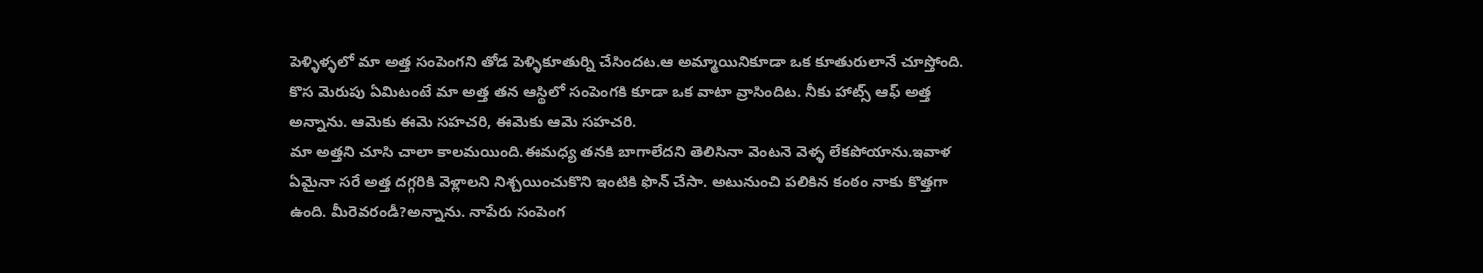పెళ్ళిళ్ళలో మా అత్త సంపెంగని తోడ పెళ్ళికూతుర్ని చేసిందట.ఆ అమ్మాయినికూడా ఒక కూతురులానే చూస్తోంది. కొస మెరుపు ఏమిటంటే మా అత్త తన ఆస్థిలో సంపెంగకి కూడా ఒక వాటా వ్రాసిందిట. నీకు హాట్స్ ఆఫ్ అత్త అన్నాను. ఆమెకు ఈమె సహచరి, ఈమెకు ఆమె సహచరి.
మా అత్తని చూసి చాలా కాలమయింది.ఈమధ్య తనకి బాగాలేదని తెలిసినా వెంటనె వెళ్ళ లేకపోయాను.ఇవాళ ఏమైనా సరే అత్త దగ్గరికి వెళ్లాలని నిశ్చయించుకొని ఇంటికి ఫొన్ చేసా. అటునుంచి పలికిన కంఠం నాకు కొత్తగా ఉంది. మీరెవరండీ?అన్నాను. నాపేరు సంపెంగ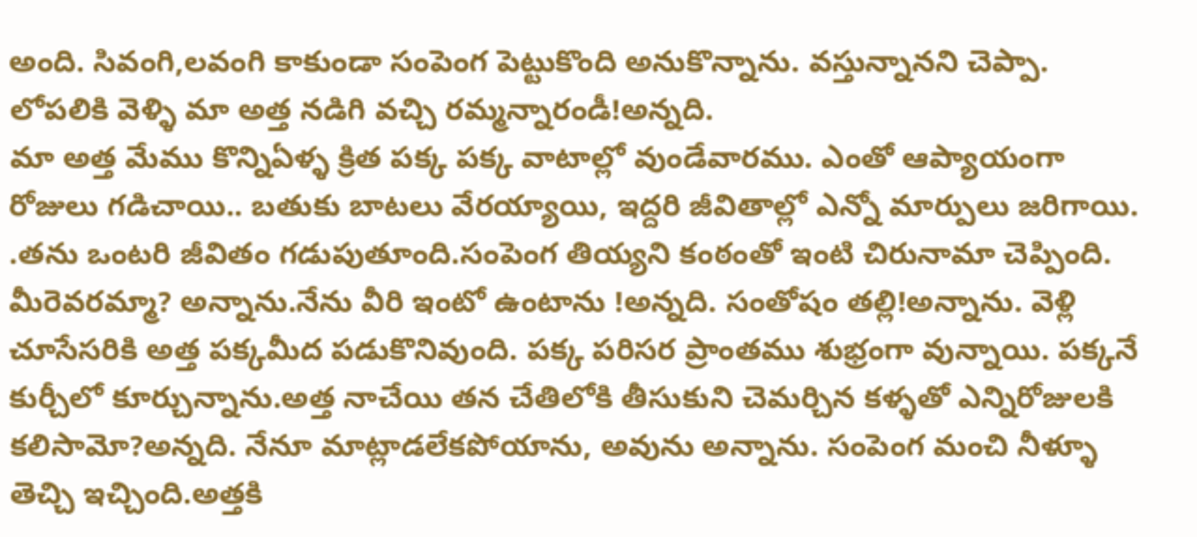అంది. సివంగి,లవంగి కాకుండా సంపెంగ పెట్టుకొంది అనుకొన్నాను. వస్తున్నానని చెప్పా. లోపలికి వెళ్ళి మా అత్త నడిగి వచ్చి రమ్మన్నారండీ!అన్నది.
మా అత్త మేము కొన్నిఏళ్ళ క్రిత పక్క పక్క వాటాల్లో వుండేవారము. ఎంతో ఆప్యాయంగా రోజులు గడిచాయి.. బతుకు బాటలు వేరయ్యాయి, ఇద్దరి జీవితాల్లో ఎన్నో మార్పులు జరిగాయి. .తను ఒంటరి జీవితం గడుపుతూంది.సంపెంగ తియ్యని కంఠంతో ఇంటి చిరునామా చెప్పింది. మీరెవరమ్మా? అన్నాను.నేను వీరి ఇంటో ఉంటాను !అన్నది. సంతోషం తల్లి!అన్నాను. వెళ్లి చూసేసరికి అత్త పక్కమీద పడుకొనివుంది. పక్క పరిసర ప్రాంతము శుభ్రంగా వున్నాయి. పక్కనే కుర్చీలో కూర్చున్నాను.అత్త నాచేయి తన చేతిలోకి తీసుకుని చెమర్చిన కళ్ళతో ఎన్నిరోజులకి కలిసామో?అన్నది. నేనూ మాట్లాడలేకపోయాను, అవును అన్నాను. సంపెంగ మంచి నీళ్ళూ తెచ్చి ఇచ్చింది.అత్తకి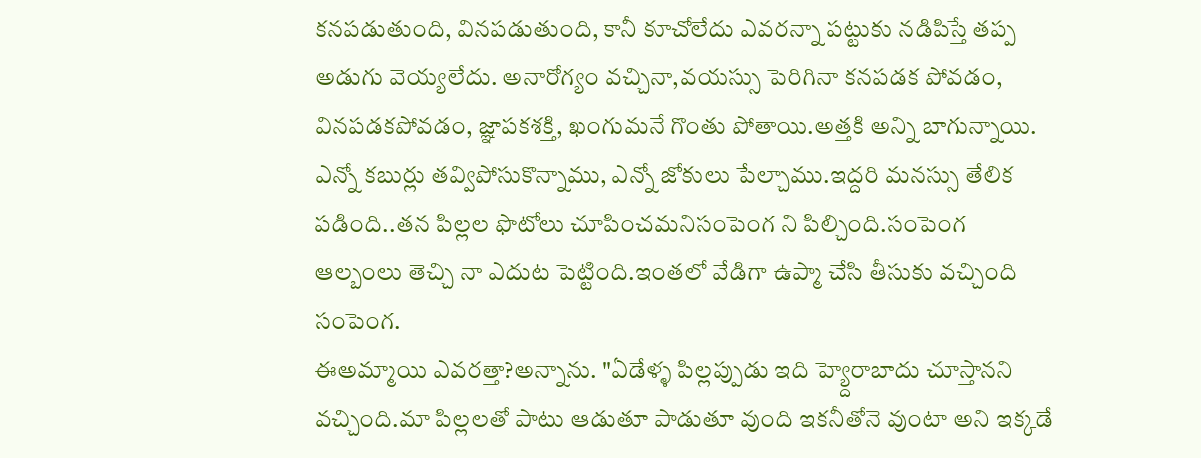కనపడుతుంది, వినపడుతుంది, కానీ కూచోలేదు ఎవరన్నా పట్టుకు నడిపిస్తే తప్ప అడుగు వెయ్యలేదు. అనారోగ్యం వచ్చినా,వయస్సు పెరిగినా కనపడక పోవడం, వినపడకపోవడం, జ్ఞాపకశక్తి, ఖంగుమనే గొంతు పోతాయి.అత్తకి అన్ని బాగున్నాయి. ఎన్నో కబుర్లు తవ్విపోసుకొన్నాము, ఎన్నో జోకులు పేల్చాము.ఇద్దరి మనస్సు తేలిక పడింది..తన పిల్లల ఫొటోలు చూపించమనిసంపెంగ ని పిల్చింది.సంపెంగ ఆల్బంలు తెచ్చి నా ఎదుట పెట్టింది.ఇంతలో వేడిగా ఉప్మా చేసి తీసుకు వచ్చింది సంపెంగ.
ఈఅమ్మాయి ఎవరత్తా?అన్నాను. "ఏడేళ్ళ పిల్లప్పుడు ఇది హ్య్దెరాబాదు చూస్తానని వచ్చింది.మా పిల్లలతో పాటు ఆడుతూ పాడుతూ వుంది ఇకనీతోనె వుంటా అని ఇక్కడే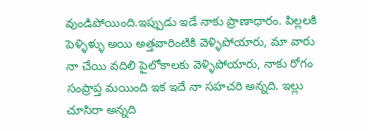వుండిపోయింది.ఇప్పుడు ఇడే నాకు ప్రాణాధారం. పిల్లలకి పెళ్ళిళ్ళు అయి అత్తవారింటికి వెళ్ళిపోయారు, మా వారు నా చేయి వదిలి పైలోకాలకు వెళ్ళిపోయారు, నాకు రోగం సంప్రాప్త మయింది ఇక ఇదే నా సహచరి అన్నది. ఇల్లు చూసిరా అన్నది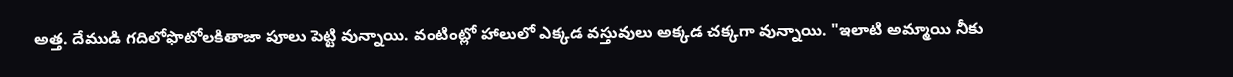అత్త. దేముడి గదిలోఫొటోలకితాజా పూలు పెట్టి వున్నాయి. వంటింట్లో హాలులో ఎక్కడ వస్తువులు అక్కడ చక్కగా వున్నాయి. "ఇలాటి అమ్మాయి నీకు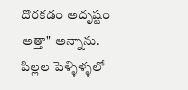దొరకడం అదృష్టం అత్తా" అన్నాను. పిల్లల పెళ్ళిళ్ళలో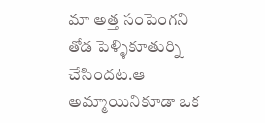మా అత్త సంపెంగని తోడ పెళ్ళికూతుర్ని చేసిందట.ఆ అమ్మాయినికూడా ఒక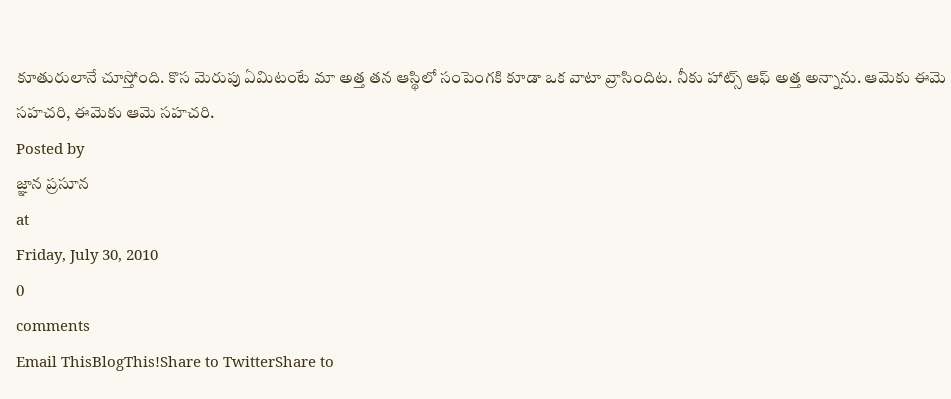కూతురులానే చూస్తోంది. కొస మెరుపు ఏమిటంటే మా అత్త తన ఆస్థిలో సంపెంగకి కూడా ఒక వాటా వ్రాసిందిట. నీకు హాట్స్ ఆఫ్ అత్త అన్నాను. ఆమెకు ఈమె సహచరి, ఈమెకు ఆమె సహచరి.
Posted by
జ్ఞాన ప్రసూన
at
Friday, July 30, 2010
0
comments
Email ThisBlogThis!Share to TwitterShare to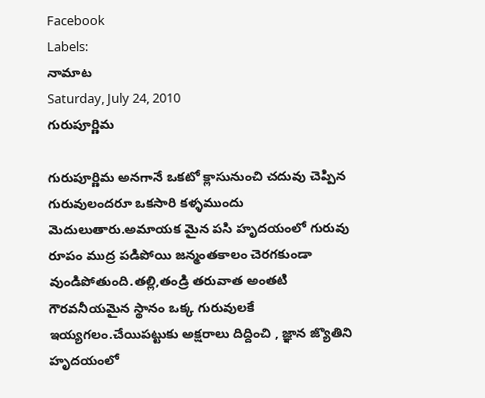Facebook
Labels:
నామాట
Saturday, July 24, 2010
గురుపూర్ణిమ

గురుపూర్ణిమ అనగానే ఒకటో క్లాసునుంచి చదువు చెప్పిన గురువులందరూ ఒకసారి కళ్ళముందు మెదులుతారు.అమాయక మైన పసి హృదయంలో గురువు రూపం ముద్ర పడిపోయి జన్మంతకాలం చెరగకుండా వుండిపోతుంది.తల్లి,తండ్రి తరువాత అంతటి గౌరవనీయమైన స్థానం ఒక్క గురువులకే ఇయ్యగలం.చేయిపట్టుకు అక్షరాలు దిద్దించి , జ్ఞాన జ్యొతిని హృదయంలో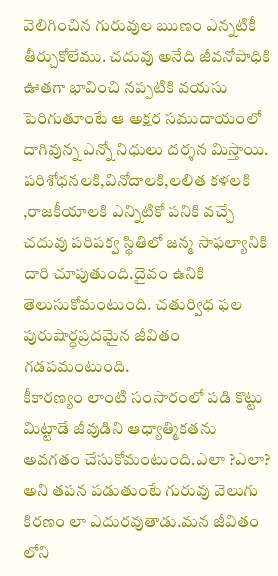వెలిగించిన గురువుల ఋణం ఎన్నటికీ తీర్చుకోలేము. చదువు అనేది జీవనోపాధికి ఊతగా భావించి నప్పటికి వయసు పెరిగుతూంటే ఆ అక్షర సముదాయంలో దాగివున్న ఎన్నో నిధులు దర్శన మిస్తాయి. పరిశోధనలకి,వినోదాలకి,లలిత కళలకి ,రాజకీయాలకి ఎన్నిటికో పనికి వచ్చే చదువు పరిపక్వ స్థితిలో జన్మ సాఫల్యానికి దారి చూపుతుంది.దైవం ఉనికి తెలుసుకోమంటుంది. చతుర్విధ ఫల పురుషార్ధప్రదమైన జీవితం గడపమంటుంది.
కీకారణ్యం లాంటి సంసారంలో పడి కొట్టు మిట్టాడే జీవుడిని ఆధ్యాత్మికతను అవగతం చేసుకోమంటుంది.ఎలా ?ఎలా? అని తపన పడుతుంటే గురువు వెలుగు కిరణం లా ఎదురవుతాడు.మన జీవితం లోని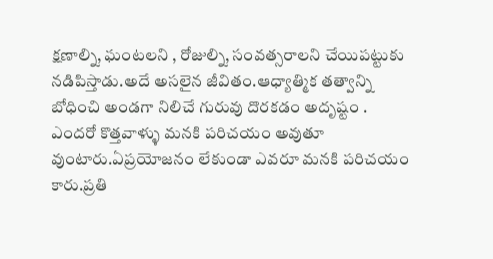క్షణాల్ని, ఘంటలని , రోజుల్ని, సంవత్సరాలని చేయిపట్టుకు నడిపిస్తాడు.అదే అసలైన జీవితం.ఆధ్యాత్మిక తత్వాన్ని బోధించి అండగా నిలిచే గురువు దొరకడం అదృష్టం .
ఎందరో కొత్తవాళ్ళు మనకి పరిచయం అవుతూ వుంటారు.ఏప్రయోజనం లేకుండా ఎవరూ మనకి పరిచయం కారు.ప్రతి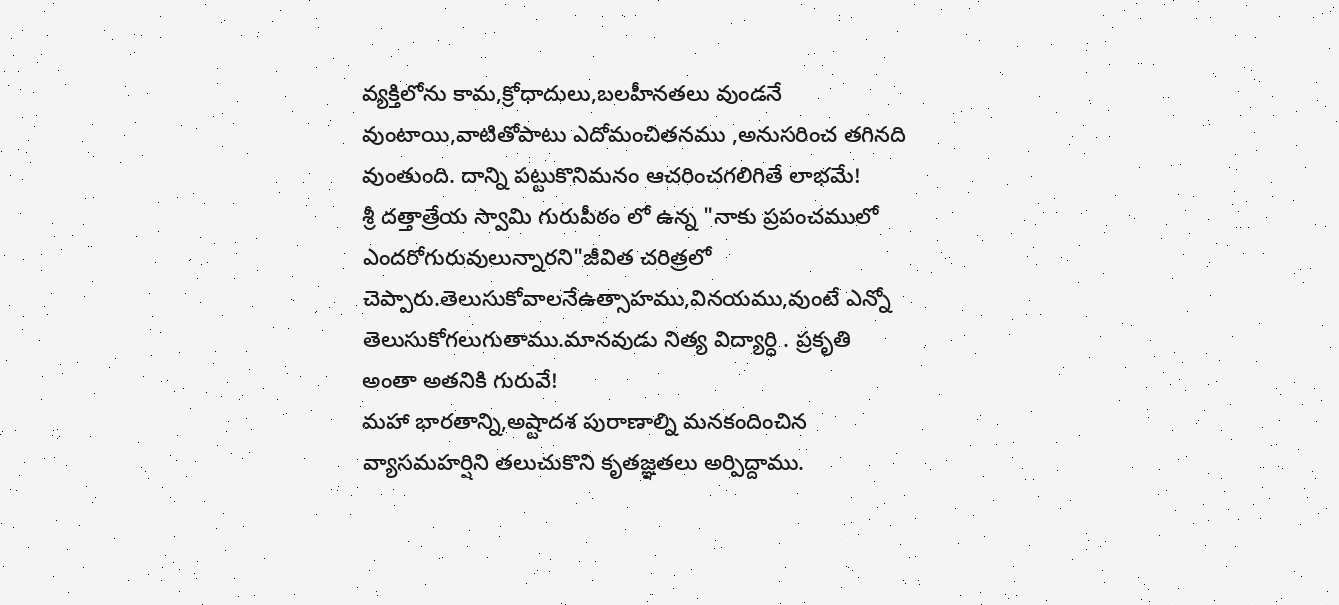వ్యక్తిలోను కామ,క్రోధాదులు,బలహీనతలు వుండనే వుంటాయి,వాటితోపాటు ఎదోమంచితనము ,అనుసరించ తగినది వుంతుంది. దాన్ని పట్టుకొనిమనం ఆచరించగలిగితే లాభమే!
శ్రీ దత్తాత్రేయ స్వామి గురుపీఠం లో ఉన్న "నాకు ప్రపంచములో ఎందరోగురువులున్నారని"జీవిత చరిత్రలో చెప్పారు.తెలుసుకోవాలనేఉత్సాహము,వినయము,వుంటే ఎన్నో తెలుసుకోగలుగుతాము.మానవుడు నిత్య విద్యార్ధి . ప్రకృతి అంతా అతనికి గురువే!
మహా భారతాన్ని,అష్టాదశ పురాణాల్ని మనకందించిన వ్యాసమహర్షిని తలుచుకొని కృతజ్ఞతలు అర్పిద్దాము.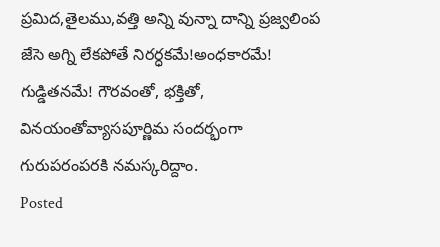ప్రమిద,తైలము,వత్తి అన్ని వున్నా దాన్ని ప్రజ్వలింప జేసె అగ్ని లేకపోతే నిరర్ధకమే!అంధకారమే! గుడ్డితనమే! గౌరవంతో, భక్తితో, వినయంతోవ్యాసపూర్ణిమ సందర్భంగా గురుపరంపరకి నమస్కరిద్దాం.
Posted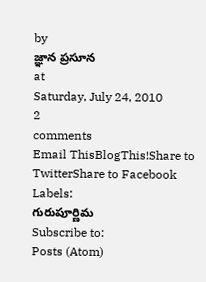by
జ్ఞాన ప్రసూన
at
Saturday, July 24, 2010
2
comments
Email ThisBlogThis!Share to TwitterShare to Facebook
Labels:
గురుపూర్ణిమ
Subscribe to:
Posts (Atom)